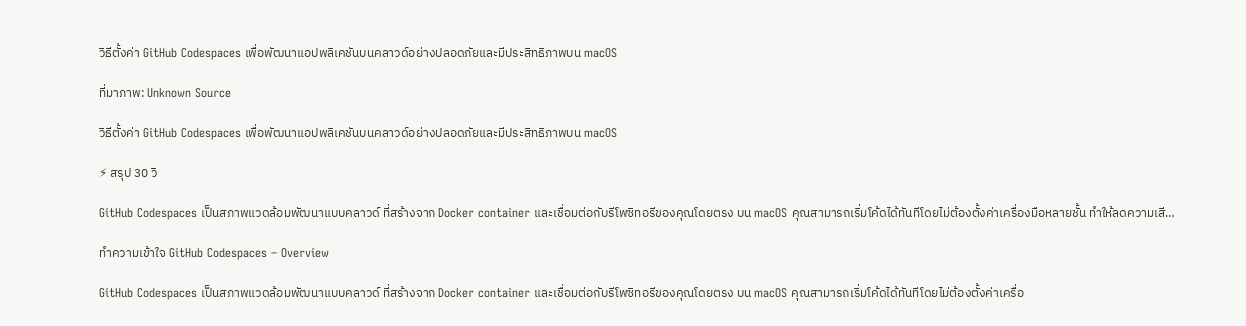วิธีตั้งค่า GitHub Codespaces เพื่อพัฒนาแอปพลิเคชันบนคลาวด์อย่างปลอดภัยและมีประสิทธิภาพบน macOS

ที่มาภาพ: Unknown Source

วิธีตั้งค่า GitHub Codespaces เพื่อพัฒนาแอปพลิเคชันบนคลาวด์อย่างปลอดภัยและมีประสิทธิภาพบน macOS

⚡ สรุป 30 วิ

GitHub Codespaces เป็นสภาพแวดล้อมพัฒนาแบบคลาวด์ ที่สร้างจาก Docker container และเชื่อมต่อกับรีโพซิทอรีของคุณโดยตรง บน macOS คุณสามารถเริ่มโค้ดได้ทันทีโดยไม่ต้องตั้งค่าเครื่องมือหลายชั้น ทำให้ลดความเสี…

ทำความเข้าใจ GitHub Codespaces – Overview

GitHub Codespaces เป็นสภาพแวดล้อมพัฒนาแบบคลาวด์ ที่สร้างจาก Docker container และเชื่อมต่อกับรีโพซิทอรีของคุณโดยตรง บน macOS คุณสามารถเริ่มโค้ดได้ทันทีโดยไม่ต้องตั้งค่าเครื่อ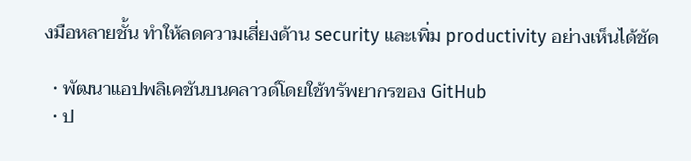งมือหลายชั้น ทำให้ลดความเสี่ยงด้าน security และเพิ่ม productivity อย่างเห็นได้ชัด

  • พัฒนาแอปพลิเคชันบนคลาวด์โดยใช้ทรัพยากรของ GitHub
  • ป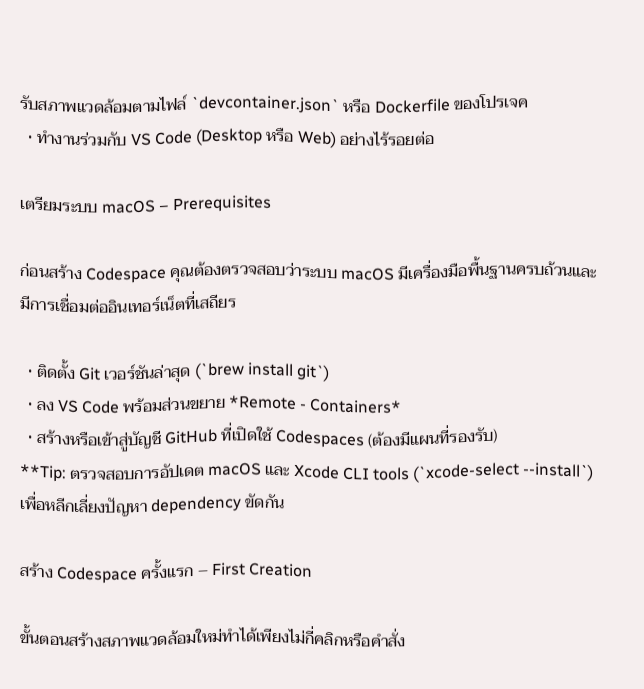รับสภาพแวดล้อมตามไฟล์ `devcontainer.json` หรือ Dockerfile ของโปรเจค
  • ทำงานร่วมกับ VS Code (Desktop หรือ Web) อย่างไร้รอยต่อ

เตรียมระบบ macOS – Prerequisites

ก่อนสร้าง Codespace คุณต้องตรวจสอบว่าระบบ macOS มีเครื่องมือพื้นฐานครบถ้วนและมีการเชื่อมต่ออินเทอร์เน็ตที่เสถียร

  • ติดตั้ง Git เวอร์ชันล่าสุด (`brew install git`)
  • ลง VS Code พร้อมส่วนขยาย *Remote - Containers*
  • สร้างหรือเข้าสู่บัญชี GitHub ที่เปิดใช้ Codespaces (ต้องมีแผนที่รองรับ)
**Tip: ตรวจสอบการอัปเดต macOS และ Xcode CLI tools (`xcode-select --install`) เพื่อหลีกเลี่ยงปัญหา dependency ขัดกัน

สร้าง Codespace ครั้งแรก – First Creation

ขั้นตอนสร้างสภาพแวดล้อมใหม่ทำได้เพียงไม่กี่คลิกหรือคำสั่ง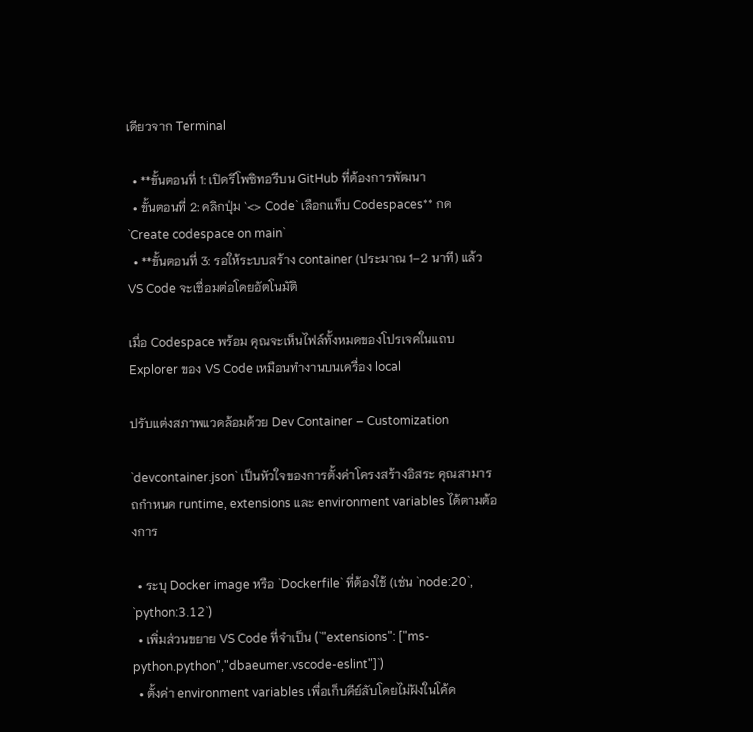เดียวจาก Terminal

  • **ขั้นตอนที่ 1: เปิดรีโพซิทอรีบน GitHub ที่ต้องการพัฒนา
  • ขั้นตอนที่ 2: คลิกปุ่ม `<> Code` เลือกแท็บ Codespaces** กด `Create codespace on main`
  • **ขั้นตอนที่ 3: รอให้ระบบสร้าง container (ประมาณ 1–2 นาที) แล้ว VS Code จะเชื่อมต่อโดยอัตโนมัติ

เมื่อ Codespace พร้อม คุณจะเห็นไฟล์ทั้งหมดของโปรเจคในแถบ Explorer ของ VS Code เหมือนทำงานบนเครื่อง local

ปรับแต่งสภาพแวดล้อมด้วย Dev Container – Customization

`devcontainer.json` เป็นหัวใจของการตั้งค่าโครงสร้างอิสระ คุณสามารถกำหนด runtime, extensions และ environment variables ได้ตามต้องการ

  • ระบุ Docker image หรือ `Dockerfile` ที่ต้องใช้ (เช่น `node:20`, `python:3.12`)
  • เพิ่มส่วนขยาย VS Code ที่จำเป็น (`"extensions": ["ms-python.python","dbaeumer.vscode-eslint"]`)
  • ตั้งค่า environment variables เพื่อเก็บคีย์ลับโดยไม่ฝังในโค้ด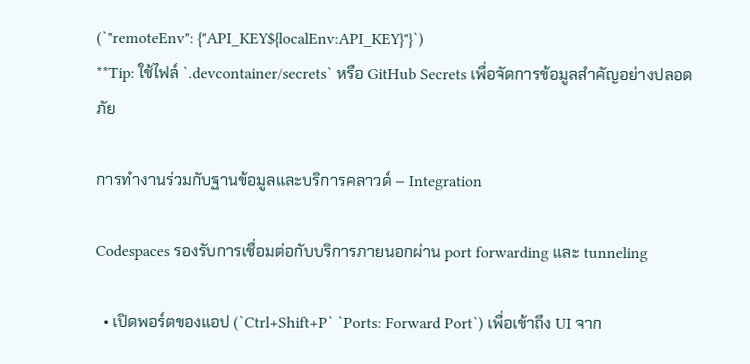(`"remoteEnv": {"API_KEY${localEnv:API_KEY}"}`)
**Tip: ใช้ไฟล์ `.devcontainer/secrets` หรือ GitHub Secrets เพื่อจัดการข้อมูลสำคัญอย่างปลอดภัย

การทำงานร่วมกับฐานข้อมูลและบริการคลาวด์ – Integration

Codespaces รองรับการเชื่อมต่อกับบริการภายนอกผ่าน port forwarding และ tunneling

  • เปิดพอร์ตของแอป (`Ctrl+Shift+P` `Ports: Forward Port`) เพื่อเข้าถึง UI จาก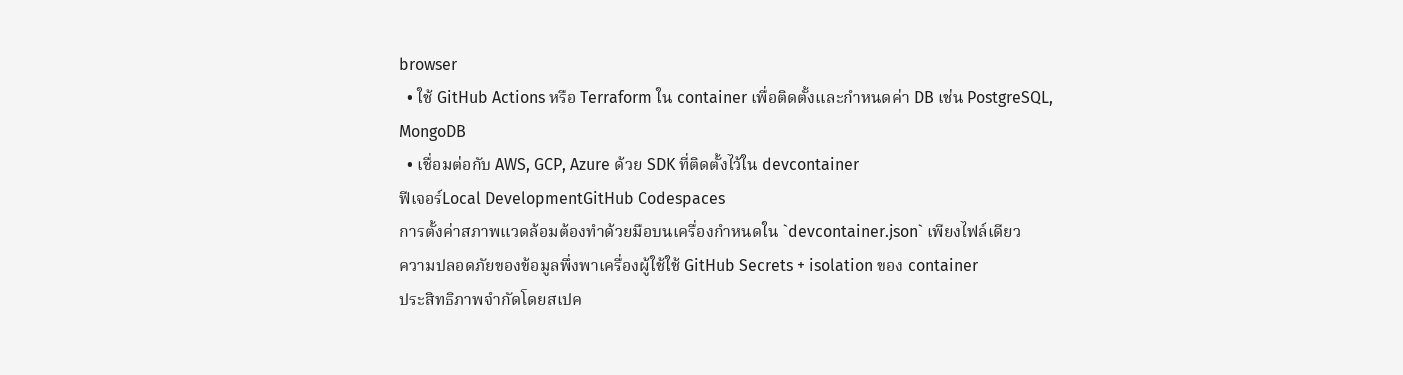browser
  • ใช้ GitHub Actions หรือ Terraform ใน container เพื่อติดตั้งและกำหนดค่า DB เช่น PostgreSQL, MongoDB
  • เชื่อมต่อกับ AWS, GCP, Azure ด้วย SDK ที่ติดตั้งไว้ใน devcontainer
ฟีเจอร์Local DevelopmentGitHub Codespaces
การตั้งค่าสภาพแวดล้อมต้องทำด้วยมือบนเครื่องกำหนดใน `devcontainer.json` เพียงไฟล์เดียว
ความปลอดภัยของข้อมูลพึ่งพาเครื่องผู้ใช้ใช้ GitHub Secrets + isolation ของ container
ประสิทธิภาพจำกัดโดยสเปค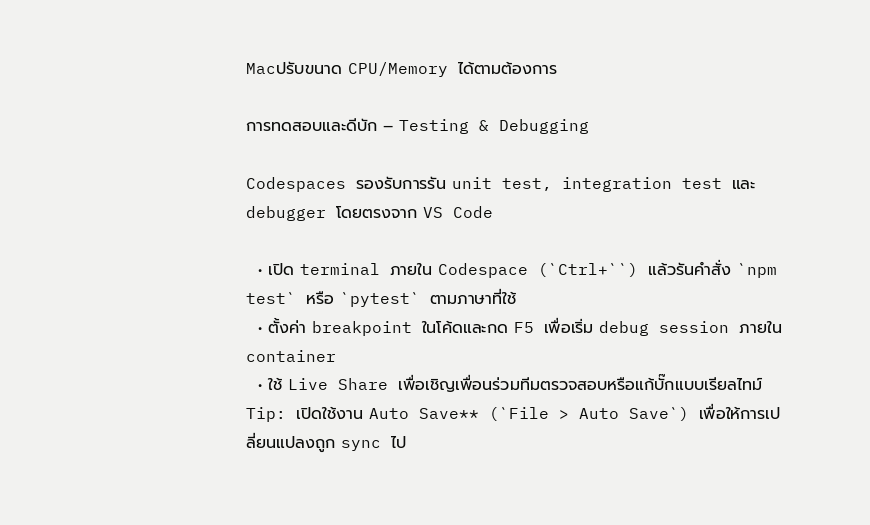Macปรับขนาด CPU/Memory ได้ตามต้องการ

การทดสอบและดีบัก – Testing & Debugging

Codespaces รองรับการรัน unit test, integration test และ debugger โดยตรงจาก VS Code

  • เปิด terminal ภายใน Codespace (`Ctrl+``) แล้วรันคำสั่ง `npm test` หรือ `pytest` ตามภาษาที่ใช้
  • ตั้งค่า breakpoint ในโค้ดและกด F5 เพื่อเริ่ม debug session ภายใน container
  • ใช้ Live Share เพื่อเชิญเพื่อนร่วมทีมตรวจสอบหรือแก้บั๊กแบบเรียลไทม์
Tip: เปิดใช้งาน Auto Save** (`File > Auto Save`) เพื่อให้การเปลี่ยนแปลงถูก sync ไป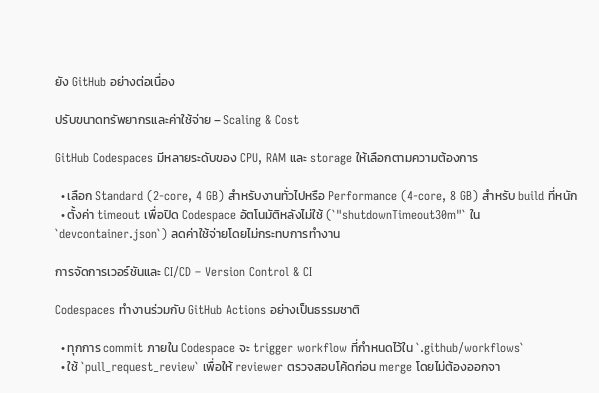ยัง GitHub อย่างต่อเนื่อง

ปรับขนาดทรัพยากรและค่าใช้จ่าย – Scaling & Cost

GitHub Codespaces มีหลายระดับของ CPU, RAM และ storage ให้เลือกตามความต้องการ

  • เลือก Standard (2‑core, 4 GB) สำหรับงานทั่วไปหรือ Performance (4‑core, 8 GB) สำหรับ build ที่หนัก
  • ตั้งค่า timeout เพื่อปิด Codespace อัตโนมัติหลังไม่ใช้ (`"shutdownTimeout30m"` ใน `devcontainer.json`) ลดค่าใช้จ่ายโดยไม่กระทบการทำงาน

การจัดการเวอร์ชันและ CI/CD – Version Control & CI

Codespaces ทำงานร่วมกับ GitHub Actions อย่างเป็นธรรมชาติ

  • ทุกการ commit ภายใน Codespace จะ trigger workflow ที่กำหนดไว้ใน `.github/workflows`
  • ใช้ `pull_request_review` เพื่อให้ reviewer ตรวจสอบโค้ดก่อน merge โดยไม่ต้องออกจา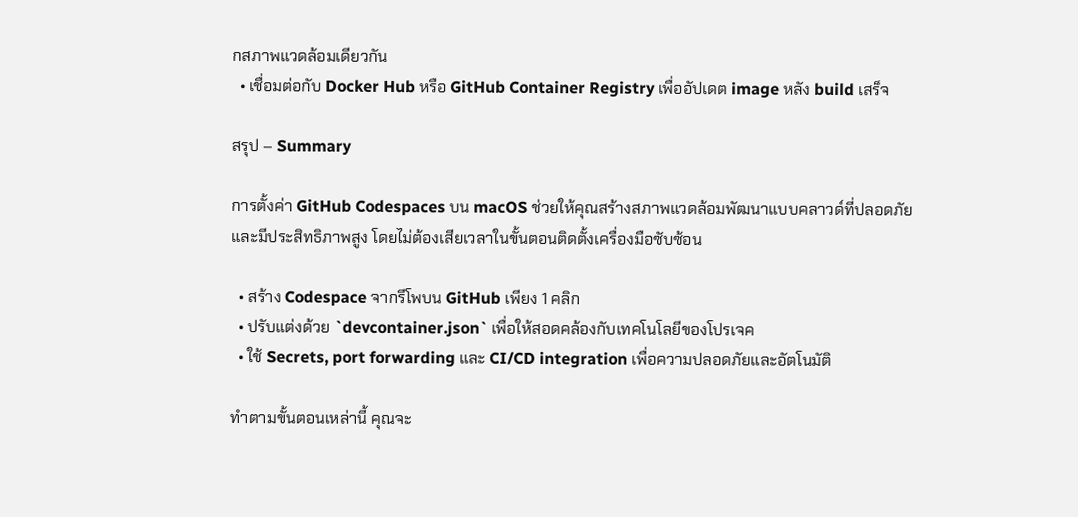กสภาพแวดล้อมเดียวกัน
  • เชื่อมต่อกับ Docker Hub หรือ GitHub Container Registry เพื่ออัปเดต image หลัง build เสร็จ

สรุป – Summary

การตั้งค่า GitHub Codespaces บน macOS ช่วยให้คุณสร้างสภาพแวดล้อมพัฒนาแบบคลาวด์ที่ปลอดภัยและมีประสิทธิภาพสูง โดยไม่ต้องเสียเวลาในขั้นตอนติดตั้งเครื่องมือซับซ้อน

  • สร้าง Codespace จากรีโพบน GitHub เพียง 1 คลิก
  • ปรับแต่งด้วย `devcontainer.json` เพื่อให้สอดคล้องกับเทคโนโลยีของโปรเจค
  • ใช้ Secrets, port forwarding และ CI/CD integration เพื่อความปลอดภัยและอัตโนมัติ

ทำตามขั้นตอนเหล่านี้ คุณจะ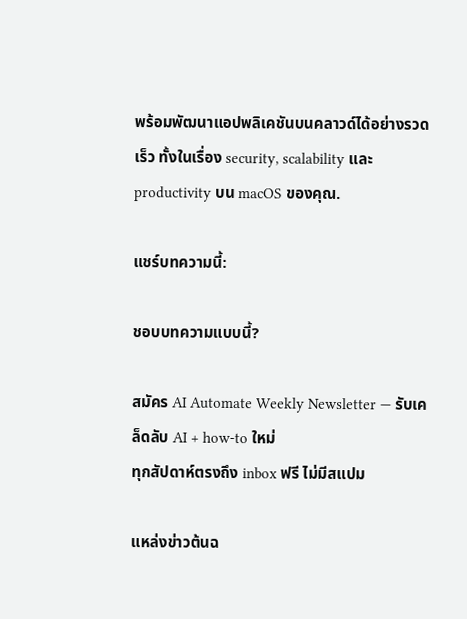พร้อมพัฒนาแอปพลิเคชันบนคลาวด์ได้อย่างรวดเร็ว ทั้งในเรื่อง security, scalability และ productivity บน macOS ของคุณ.

แชร์บทความนี้:

ชอบบทความแบบนี้?

สมัคร AI Automate Weekly Newsletter — รับเคล็ดลับ AI + how-to ใหม่
ทุกสัปดาห์ตรงถึง inbox ฟรี ไม่มีสแปม

แหล่งข่าวต้นฉ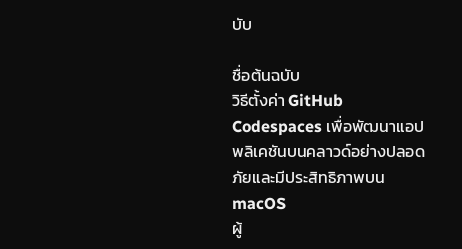บับ

ชื่อต้นฉบับ
วิธีตั้งค่า GitHub Codespaces เพื่อพัฒนาแอปพลิเคชันบนคลาวด์อย่างปลอดภัยและมีประสิทธิภาพบน macOS
ผู้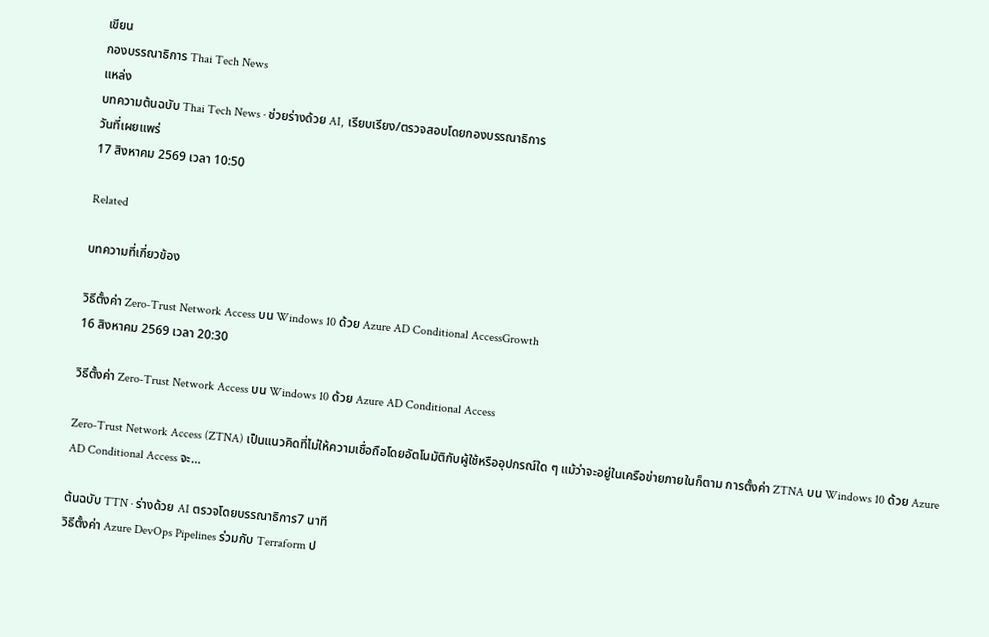เขียน
กองบรรณาธิการ Thai Tech News
แหล่ง
บทความต้นฉบับ Thai Tech News · ช่วยร่างด้วย AI, เรียบเรียง/ตรวจสอบโดยกองบรรณาธิการ
วันที่เผยแพร่
17 สิงหาคม 2569 เวลา 10:50

Related

บทความที่เกี่ยวข้อง

วิธีตั้งค่า Zero‑Trust Network Access บน Windows 10 ด้วย Azure AD Conditional AccessGrowth
16 สิงหาคม 2569 เวลา 20:30

วิธีตั้งค่า Zero‑Trust Network Access บน Windows 10 ด้วย Azure AD Conditional Access

Zero‑Trust Network Access (ZTNA) เป็นแนวคิดที่ไม่ให้ความเชื่อถือโดยอัตโนมัติกับผู้ใช้หรืออุปกรณ์ใด ๆ แม้ว่าจะอยู่ในเครือข่ายภายในก็ตาม การตั้งค่า ZTNA บน Windows 10 ด้วย Azure AD Conditional Access จะ…

ต้นฉบับ TTN · ร่างด้วย AI ตรวจโดยบรรณาธิการ7 นาที
วิธีตั้งค่า Azure DevOps Pipelines ร่วมกับ Terraform ป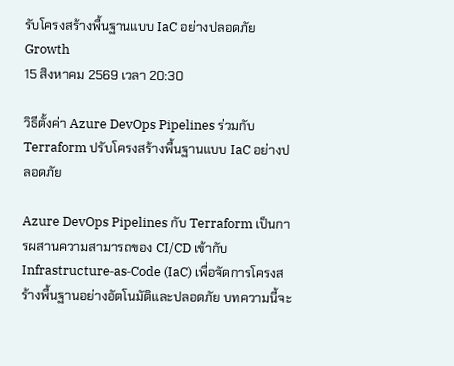รับโครงสร้างพื้นฐานแบบ IaC อย่างปลอดภัยGrowth
15 สิงหาคม 2569 เวลา 20:30

วิธีตั้งค่า Azure DevOps Pipelines ร่วมกับ Terraform ปรับโครงสร้างพื้นฐานแบบ IaC อย่างปลอดภัย

Azure DevOps Pipelines กับ Terraform เป็นการผสานความสามารถของ CI/CD เข้ากับ Infrastructure‑as‑Code (IaC) เพื่อจัดการโครงสร้างพื้นฐานอย่างอัตโนมัติและปลอดภัย บทความนี้จะ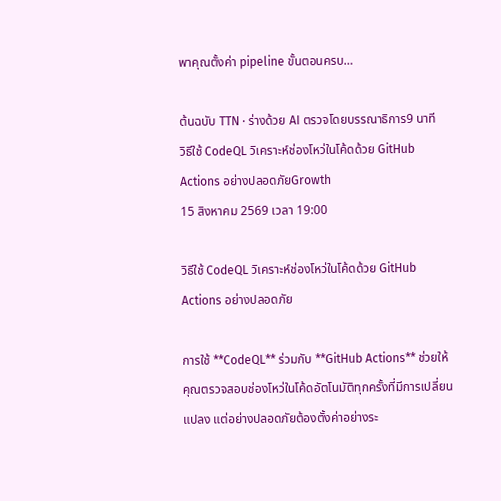พาคุณตั้งค่า pipeline ขั้นตอนครบ…

ต้นฉบับ TTN · ร่างด้วย AI ตรวจโดยบรรณาธิการ9 นาที
วิธีใช้ CodeQL วิเคราะห์ช่องโหว่ในโค้ดด้วย GitHub Actions อย่างปลอดภัยGrowth
15 สิงหาคม 2569 เวลา 19:00

วิธีใช้ CodeQL วิเคราะห์ช่องโหว่ในโค้ดด้วย GitHub Actions อย่างปลอดภัย

การใช้ **CodeQL** ร่วมกับ **GitHub Actions** ช่วยให้คุณตรวจสอบช่องโหว่ในโค้ดอัตโนมัติทุกครั้งที่มีการเปลี่ยนแปลง แต่อย่างปลอดภัยต้องตั้งค่าอย่างระ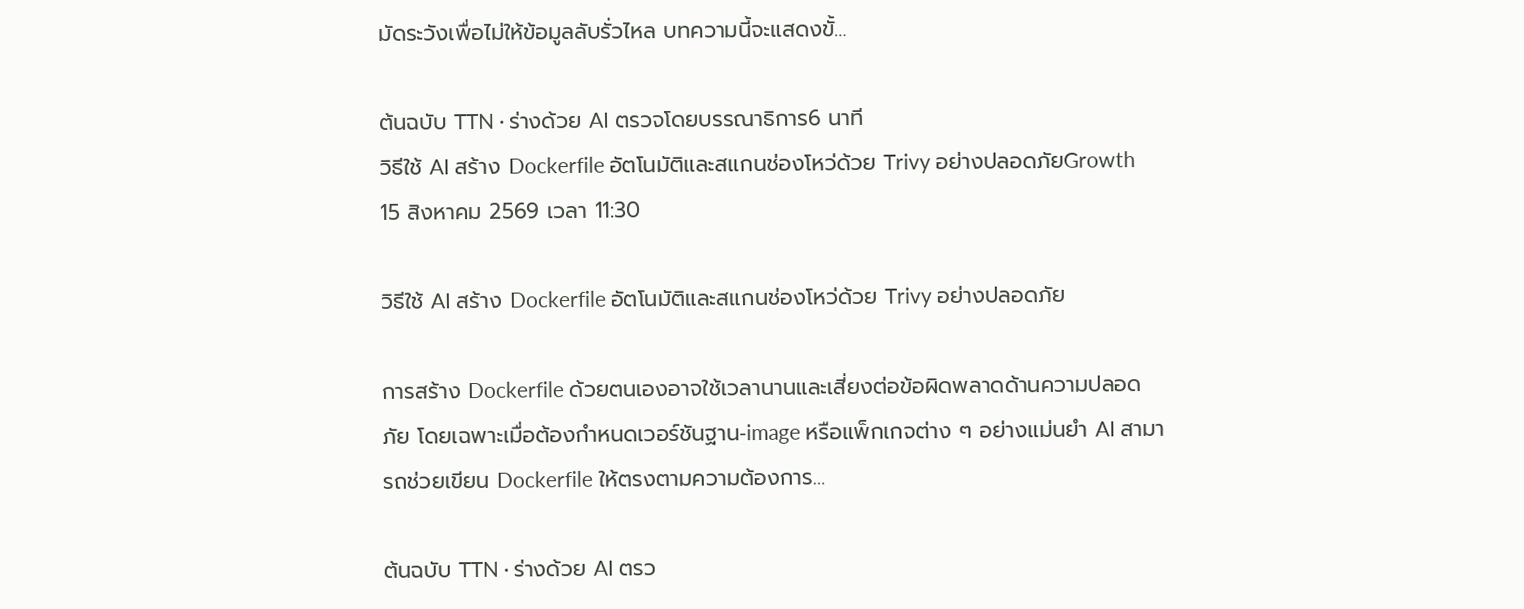มัดระวังเพื่อไม่ให้ข้อมูลลับรั่วไหล บทความนี้จะแสดงขั้…

ต้นฉบับ TTN · ร่างด้วย AI ตรวจโดยบรรณาธิการ6 นาที
วิธีใช้ AI สร้าง Dockerfile อัตโนมัติและสแกนช่องโหว่ด้วย Trivy อย่างปลอดภัยGrowth
15 สิงหาคม 2569 เวลา 11:30

วิธีใช้ AI สร้าง Dockerfile อัตโนมัติและสแกนช่องโหว่ด้วย Trivy อย่างปลอดภัย

การสร้าง Dockerfile ด้วยตนเองอาจใช้เวลานานและเสี่ยงต่อข้อผิดพลาดด้านความปลอดภัย โดยเฉพาะเมื่อต้องกำหนดเวอร์ชันฐาน‑image หรือแพ็กเกจต่าง ๆ อย่างแม่นยำ AI สามารถช่วยเขียน Dockerfile ให้ตรงตามความต้องการ…

ต้นฉบับ TTN · ร่างด้วย AI ตรว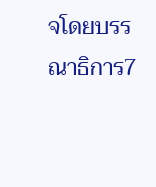จโดยบรรณาธิการ7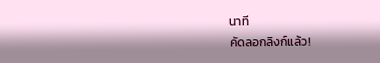นาที
คัดลอกลิงก์แล้ว!